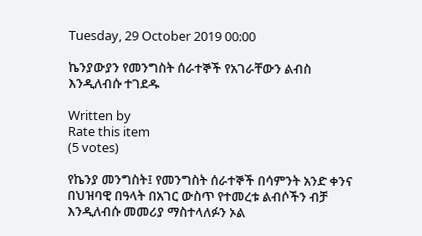Tuesday, 29 October 2019 00:00

ኬንያውያን የመንግስት ሰራተኞች የአገራቸውን ልብስ እንዲለብሱ ተገደዱ

Written by
Rate this item
(5 votes)

የኬንያ መንግስት፤ የመንግስት ሰራተኞች በሳምንት አንድ ቀንና በህዝባዊ በዓላት በአገር ውስጥ የተመረቱ ልብሶችን ብቻ እንዲለብሱ መመሪያ ማስተላለፉን ኦል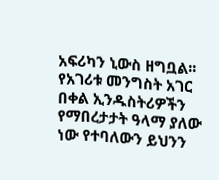አፍሪካን ኒውስ ዘግቧል፡፡
የአገሪቱ መንግስት አገር በቀል ኢንዱስትሪዎችን የማበረታታት ዓላማ ያለው ነው የተባለውን ይህንን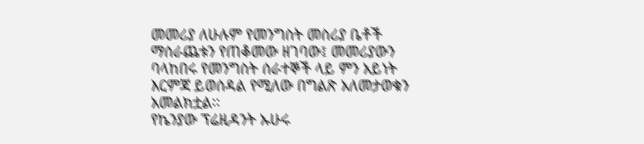መመሪያ ለሁሉም የመንግስት መስሪያ ቤቶች ማሰራጨቱን የጠቆመው ዘገባው፤ መመሪያውን ባላከበሩ የመንግስት ሰራተኞች ላይ ምን አይነት እርምጃ ይወሰዳል የሚለው በግልጽ አለመታወቁን አመልክቷል፡፡
የኬንያው ፕሬዚዳንት ኡሁሩ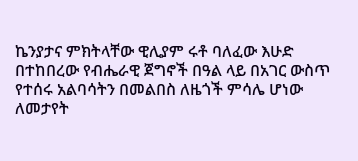ኬንያታና ምክትላቸው ዊሊያም ሩቶ ባለፈው እሁድ በተከበረው የብሔራዊ ጀግኖች በዓል ላይ በአገር ውስጥ የተሰሩ አልባሳትን በመልበስ ለዜጎች ምሳሌ ሆነው ለመታየት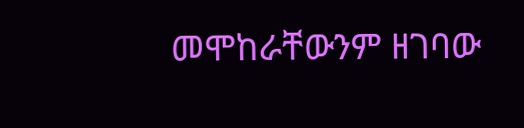መሞከራቸውንም ዘገባው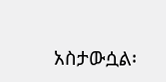አስታውሷል፡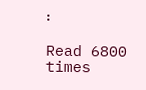፡

Read 6800 times